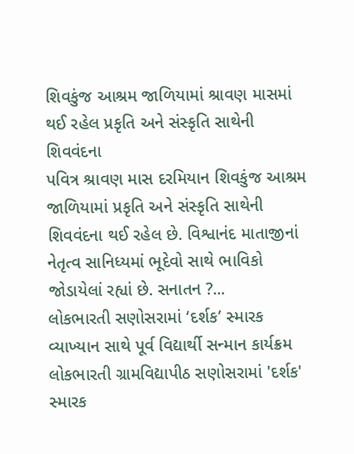શિવકુંજ આશ્રમ જાળિયામાં શ્રાવણ માસમાં થઈ રહેલ પ્રકૃતિ અને સંસ્કૃતિ સાથેની શિવવંદના
પવિત્ર શ્રાવણ માસ દરમિયાન શિવકુંજ આશ્રમ જાળિયામાં પ્રકૃતિ અને સંસ્કૃતિ સાથેની શિવવંદના થઈ રહેલ છે. વિશ્વાનંદ માતાજીનાં નેતૃત્વ સાનિધ્યમાં ભૂદેવો સાથે ભાવિકો જોડાયેલાં રહ્યાં છે. સનાતન ?...
લોકભારતી સણોસરામાં ‘દર્શક’ સ્મારક વ્યાખ્યાન સાથે પૂર્વ વિદ્યાર્થી સન્માન કાર્યક્રમ
લોકભારતી ગ્રામવિદ્યાપીઠ સણોસરામાં 'દર્શક' સ્મારક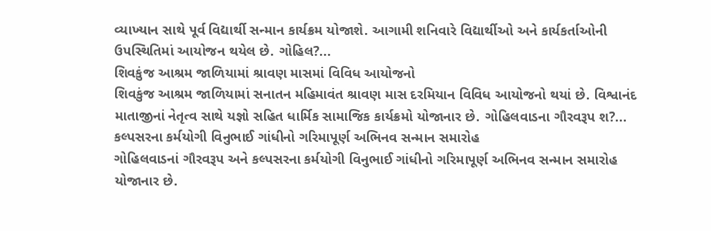વ્યાખ્યાન સાથે પૂર્વ વિદ્યાર્થી સન્માન કાર્યક્રમ યોજાશે. આગામી શનિવારે વિદ્યાર્થીઓ અને કાર્યકર્તાઓની ઉપસ્થિતિમાં આયોજન થયેલ છે. ગોહિલ?...
શિવકુંજ આશ્રમ જાળિયામાં શ્રાવણ માસમાં વિવિધ આયોજનો
શિવકુંજ આશ્રમ જાળિયામાં સનાતન મહિમાવંત શ્રાવણ માસ દરમિયાન વિવિધ આયોજનો થયાં છે. વિશ્વાનંદ માતાજીનાં નેતૃત્વ સાથે યજ્ઞો સહિત ધાર્મિક સામાજિક કાર્યક્રમો યોજાનાર છે. ગોહિલવાડના ગૌરવરૂપ શ?...
કલ્પસરના કર્મયોગી વિનુભાઈ ગાંધીનો ગરિમાપૂર્ણ અભિનવ સન્માન સમારોહ
ગોહિલવાડનાં ગૌરવરૂપ અને કલ્પસરના કર્મયોગી વિનુભાઈ ગાંધીનો ગરિમાપૂર્ણ અભિનવ સન્માન સમારોહ યોજાનાર છે.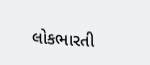લોકભારતી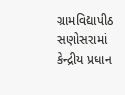ગ્રામવિદ્યાપીઠ સણોસરામાં કેન્દ્રીય પ્રધાન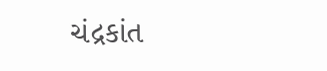ચંદ્રકાંત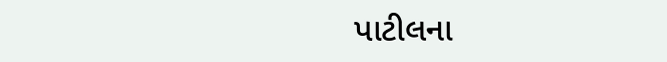પાટીલના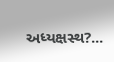અધ્યક્ષસ્થ?...